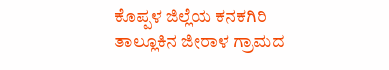ಕೊಪ್ಪಳ ಜಿಲ್ಲೆಯ ಕನಕಗಿರಿ ತಾಲ್ಲೂಕಿನ ಜೀರಾಳ ಗ್ರಾಮದ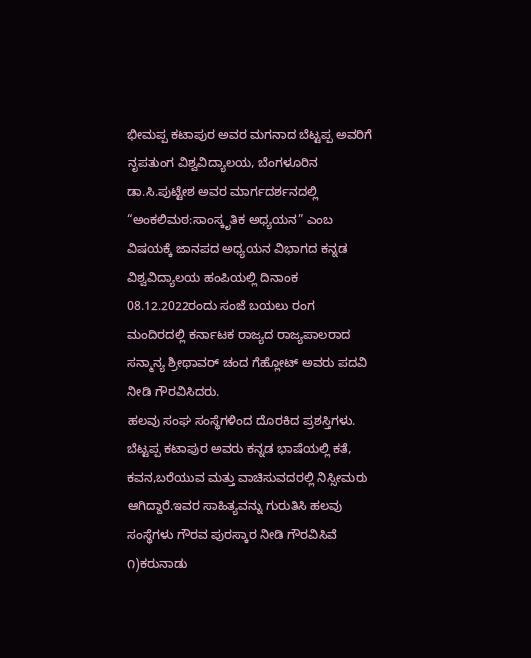ಭೀಮಪ್ಪ ಕಟಾಪುರ ಅವರ ಮಗನಾದ ಬೆಟ್ಟಪ್ಪ ಅವರಿಗೆ ನೃಪತುಂಗ ವಿಶ್ವವಿದ್ಯಾಲಯ, ಬೆಂಗಳೂರಿನ ಡಾ.ಸಿ.ಪುಟ್ಟೇಶ ಅವರ ಮಾರ್ಗದರ್ಶನದಲ್ಲಿ “ಅಂಕಲಿಮಠ:ಸಾಂಸ್ಕೃತಿಕ ಅಧ್ಯಯನ” ಎಂಬ ವಿಷಯಕ್ಕೆ ಜಾನಪದ ಅಧ್ಯಯನ ವಿಭಾಗದ ಕನ್ನಡ ವಿಶ್ವವಿದ್ಯಾಲಯ ಹಂಪಿಯಲ್ಲಿ ದಿನಾಂಕ 08.12.2022ರಂದು ಸಂಜೆ ಬಯಲು ರಂಗ ಮಂದಿರದಲ್ಲಿ ಕರ್ನಾಟಕ ರಾಜ್ಯದ ರಾಜ್ಯಪಾಲರಾದ ಸನ್ಮಾನ್ಯ ಶ್ರೀಥಾವರ್ ಚಂದ ಗೆಹ್ಲೋಟ್ ಅವರು ಪದವಿ ನೀಡಿ ಗೌರವಿಸಿದರು.
ಹಲವು ಸಂಘ ಸಂಸ್ಥೆಗಳಿಂದ ದೊರಕಿದ ಪ್ರಶಸ್ತಿಗಳು.
ಬೆಟ್ಟಪ್ಪ ಕಟಾಪುರ ಅವರು ಕನ್ನಡ ಭಾಷೆಯಲ್ಲಿ ಕತೆ, ಕವನ,ಬರೆಯುವ ಮತ್ತು ವಾಚಿಸುವದರಲ್ಲಿ ನಿಸ್ಸೀಮರು ಆಗಿದ್ದಾರೆ.ಇವರ ಸಾಹಿತ್ಯವನ್ನು ಗುರುತಿಸಿ ಹಲವು ಸಂಸ್ಥೆಗಳು ಗೌರವ ಪುರಸ್ಕಾರ ನೀಡಿ ಗೌರವಿಸಿವೆ
೧)ಕರುನಾಡು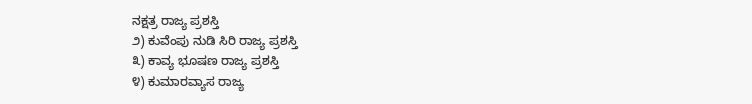ನಕ್ಷತ್ರ ರಾಜ್ಯ ಪ್ರಶಸ್ತಿ
೨) ಕುವೆಂಪು ನುಡಿ ಸಿರಿ ರಾಜ್ಯ ಪ್ರಶಸ್ತಿ
೩) ಕಾವ್ಯ ಭೂಷಣ ರಾಜ್ಯ ಪ್ರಶಸ್ತಿ
೪) ಕುಮಾರವ್ಯಾಸ ರಾಜ್ಯ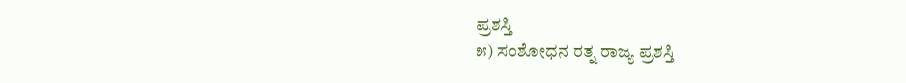ಪ್ರಶಸ್ತಿ
೫) ಸಂಶೋಧನ ರತ್ನ ರಾಜ್ಯ ಪ್ರಶಸ್ತಿ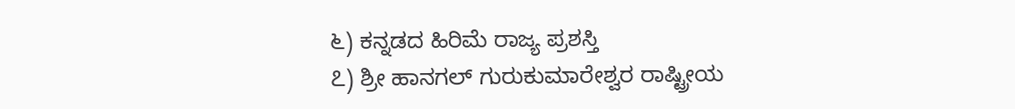೬) ಕನ್ನಡದ ಹಿರಿಮೆ ರಾಜ್ಯ ಪ್ರಶಸ್ತಿ
೭) ಶ್ರೀ ಹಾನಗಲ್ ಗುರುಕುಮಾರೇಶ್ವರ ರಾಷ್ಟ್ರೀಯ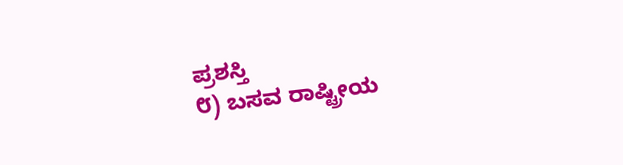ಪ್ರಶಸ್ತಿ
೮) ಬಸವ ರಾಷ್ಟ್ರೀಯ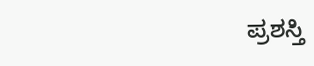ಪ್ರಶಸ್ತಿ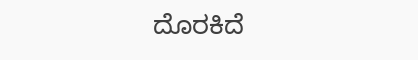ದೊರಕಿದೆ